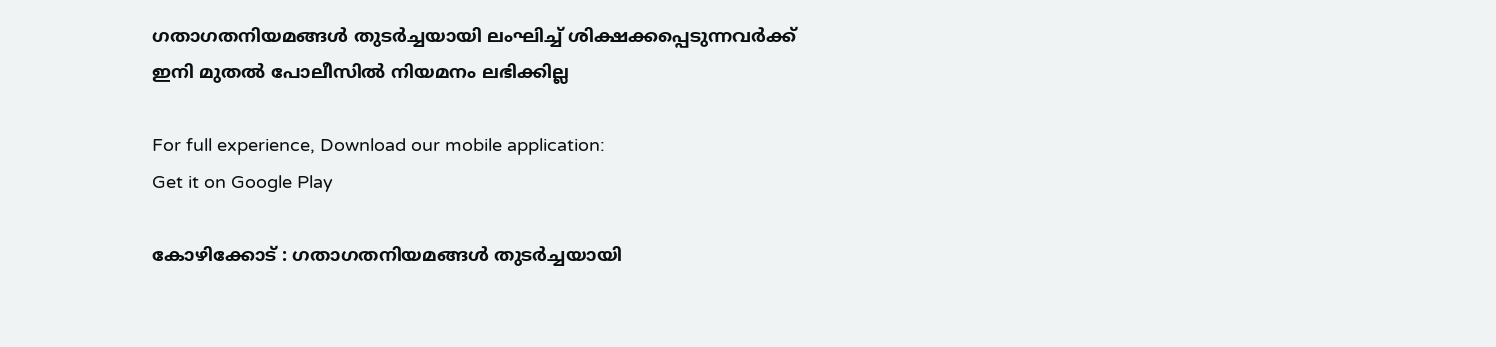ഗതാഗതനിയമങ്ങള്‍ തുടര്‍ച്ചയായി ലംഘിച്ച്‌ ശിക്ഷക്കപ്പെടുന്നവര്‍ക്ക് ഇനി മുതല്‍ പോലീസില്‍ നിയമനം ലഭിക്കില്ല

For full experience, Download our mobile application:
Get it on Google Play

കോഴിക്കോട് : ഗതാഗതനിയമങ്ങള്‍ തുടര്‍ച്ചയായി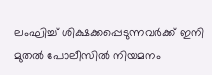ലംഘിച്ച്‌ ശിക്ഷക്കപ്പെടുന്നവര്‍ക്ക് ഇനി മുതല്‍ പോലീസില്‍ നിയമനം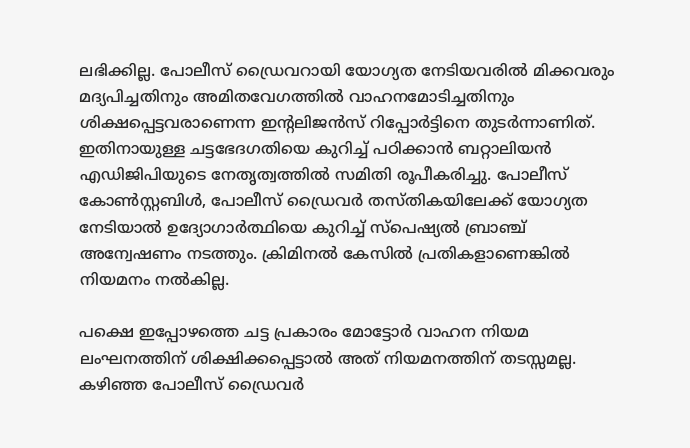ലഭിക്കില്ല. പോലീസ് ഡ്രൈവറായി യോഗ്യത നേടിയവരില്‍ മിക്കവരും മദ്യപിച്ചതിനും അമിതവേഗത്തില്‍ വാഹനമോടിച്ചതിനും ശിക്ഷപ്പെട്ടവരാണെന്ന ഇന്റലിജന്‍സ് റിപ്പോര്‍ട്ടിനെ തുടര്‍ന്നാണിത്. ഇതിനായുള്ള ചട്ടഭേദഗതിയെ കുറിച്ച്‌ പഠിക്കാന്‍ ബറ്റാലിയന്‍ എഡിജിപിയുടെ നേതൃത്വത്തില്‍ സമിതി രൂപീകരിച്ചു. പോലീസ് കോണ്‍സ്റ്റബിള്‍, പോലീസ് ഡ്രൈവര്‍ തസ്തികയിലേക്ക് യോഗ്യത നേടിയാല്‍ ഉദ്യോഗാര്‍ത്ഥിയെ കുറിച്ച്‌ സ്പെഷ്യല്‍ ബ്രാഞ്ച് അന്വേഷണം നടത്തും. ക്രിമിനല്‍ കേസില്‍ പ്രതികളാണെങ്കില്‍ നിയമനം നല്‍കില്ല.

പക്ഷെ ഇപ്പോഴത്തെ ചട്ട പ്രകാരം മോട്ടോര്‍ വാഹന നിയമ ലംഘനത്തിന് ശിക്ഷിക്കപ്പെട്ടാല്‍ അത് നിയമനത്തിന് തടസ്സമല്ല. കഴിഞ്ഞ പോലീസ് ഡ്രൈവര്‍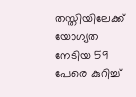തസ്തിയിലേക്ക് യോഗ്യത നേടിയ 59 പേരെ കുറിച്ച്‌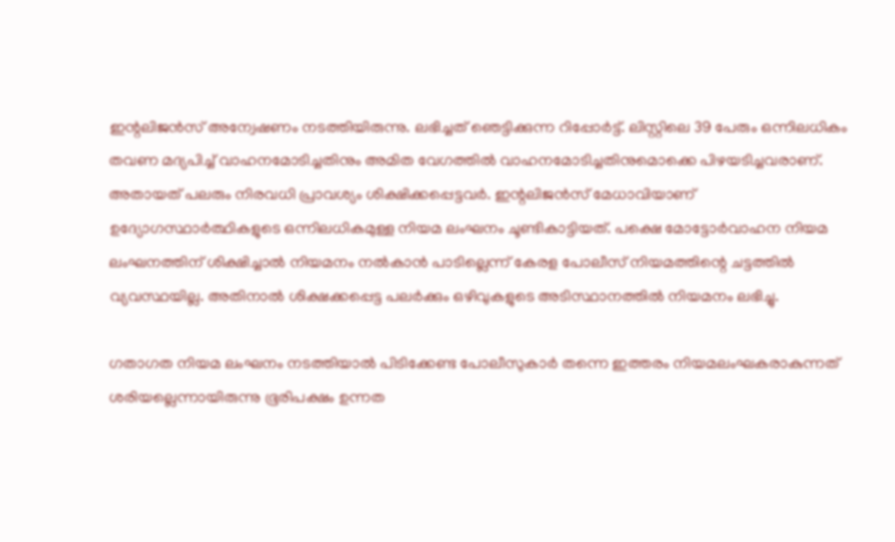ഇന്റലിജന്‍സ് അന്വേഷണം നടത്തിയിരുന്നു. ലഭിച്ചത് ഞെട്ടിക്കുന്ന റിപ്പോര്‍ട്ട്. ലിസ്റ്റിലെ 39 പേരും ഒന്നിലധികം തവണ മദ്യപിച്ച്‌ വാഹനമോടിച്ചതിനും അമിത വേഗത്തില്‍ വാഹനമോടിച്ചതിനുമൊക്കെ പിഴയടിച്ചവരാണ്. അതായത് പലരും നിരവധി പ്രാവശ്യം ശിക്ഷിക്കപ്പെട്ടവര്‍. ഇന്റലിജന്‍സ് മേധാവിയാണ് ഉദ്യോഗസ്ഥാര്‍ത്ഥികളുടെ ഒന്നിലധികമുള്ള നിയമ ലംഘനം ചൂണ്ടികാട്ടിയത്. പക്ഷെ മോട്ടോര്‍വാഹന നിയമ ലംഘനത്തിന് ശിക്ഷിച്ചാല്‍ നിയമനം നല്‍കാന്‍ പാടില്ലെന്ന് കേരള പോലീസ് നിയമത്തിന്റെ ചട്ടത്തില്‍ വ്യവസ്ഥയില്ല. അതിനാല്‍ ശിക്ഷക്കപ്പെട്ട പലര്‍ക്കും ഒഴിവുകളുടെ അടിസ്ഥാനത്തില്‍ നിയമനം ലഭിച്ചു.

ഗതാഗത നിയമ ലംഘനം നടത്തിയാല്‍ പിടിക്കേണ്ട പോലീസുകാര്‍ തന്നെ ഇത്തരം നിയമലംഘകരാകുന്നത് ശരിയല്ലെന്നായിരുന്നു ഭൂരിപക്ഷം ഉന്നത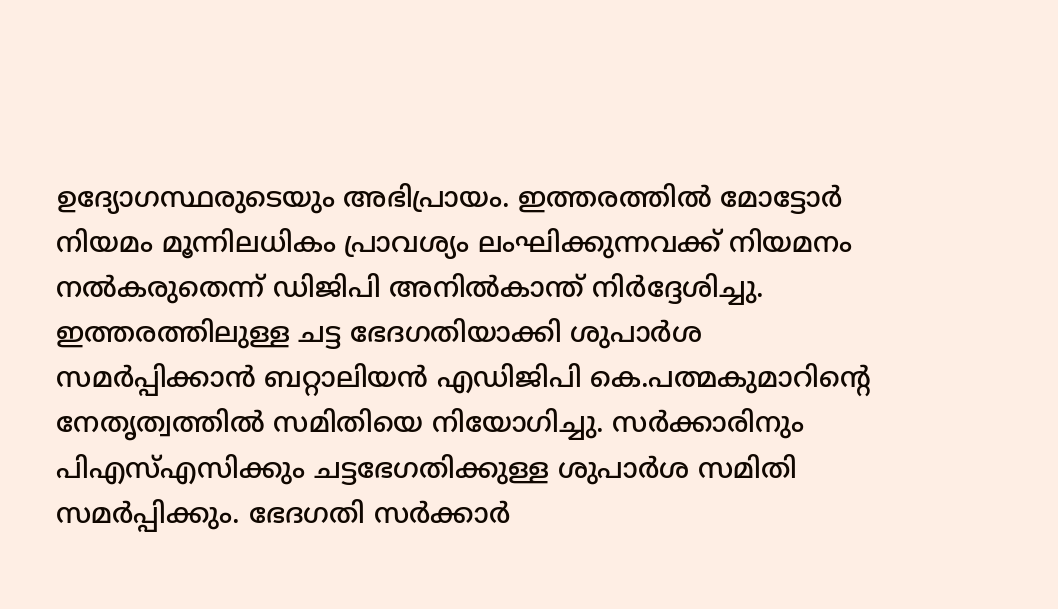ഉദ്യോഗസ്ഥരുടെയും അഭിപ്രായം. ഇത്തരത്തില്‍ മോട്ടോര്‍ നിയമം മൂന്നിലധികം പ്രാവശ്യം ലംഘിക്കുന്നവക്ക് നിയമനം നല്‍കരുതെന്ന് ഡിജിപി അനില്‍കാന്ത് നിര്‍ദ്ദേശിച്ചു. ഇത്തരത്തിലുള്ള ചട്ട ഭേദഗതിയാക്കി ശുപാര്‍ശ സമര്‍പ്പിക്കാന്‍ ബറ്റാലിയന്‍ എഡിജിപി കെ.പത്മകുമാറിന്റെ നേതൃത്വത്തില്‍ സമിതിയെ നിയോഗിച്ചു. സര്‍ക്കാരിനും പിഎസ്‌എസിക്കും ചട്ടഭേഗതിക്കുള്ള ശുപാര്‍ശ സമിതി സമര്‍പ്പിക്കും. ഭേദഗതി സര്‍ക്കാര്‍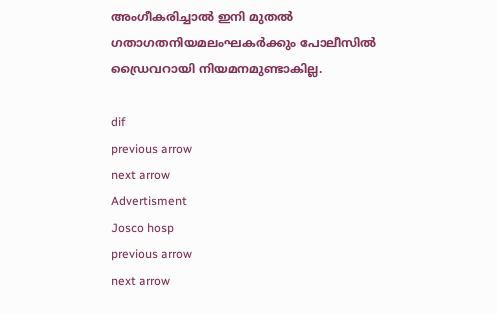അംഗീകരിച്ചാല്‍ ഇനി മുതല്‍ ഗതാഗതനിയമലംഘകര്‍ക്കും പോലീസില്‍ ഡ്രൈവറായി നിയമനമുണ്ടാകില്ല.

dif
previous arrow
next arrow
Advertisment
Josco hosp
previous arrow
next arrow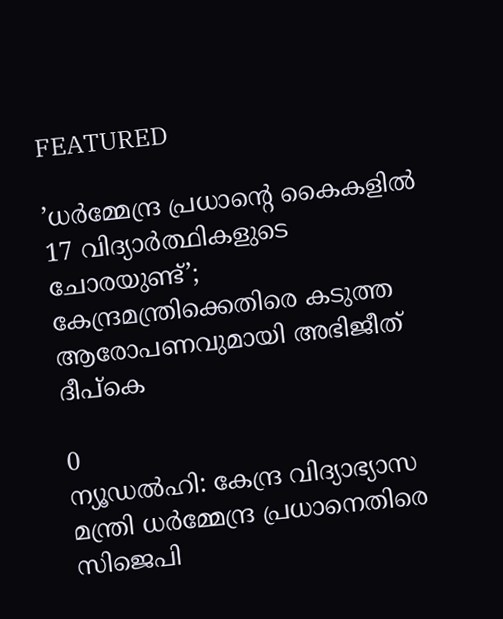FEATURED

’ധർമ്മേന്ദ്ര പ്രധാന്റെ കൈകളിൽ 17 വിദ്യാർത്ഥികളുടെ ചോരയുണ്ട്’; കേന്ദ്രമന്ത്രിക്കെതിരെ കടുത്ത ആരോപണവുമായി അഭിജീത് ദീപ്കെ

0
ന്യൂഡല്‍ഹി: കേന്ദ്ര വിദ്യാഭ്യാസ മന്ത്രി ധര്‍മ്മേന്ദ്ര പ്രധാനെതിരെ സിജെപി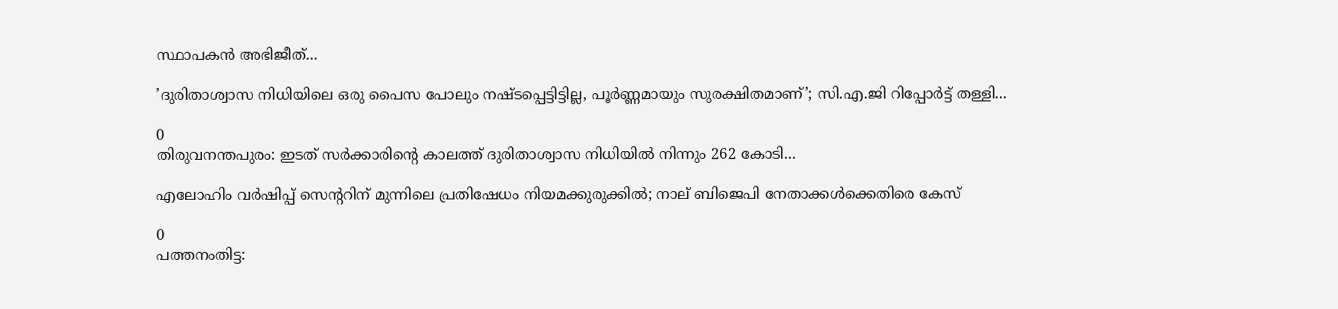സ്ഥാപകന്‍ അഭിജീത്...

’ദുരിതാശ്വാസ നിധിയിലെ ഒരു പൈസ പോലും നഷ്ടപ്പെട്ടിട്ടില്ല, പൂർണ്ണമായും സുരക്ഷിതമാണ്’; സി.എ.ജി റിപ്പോർട്ട് തള്ളി...

0
തിരുവനന്തപുരം: ഇടത് സർക്കാരിന്റെ കാലത്ത് ദുരിതാശ്വാസ നിധിയില്‍ നിന്നും 262 കോടി...

എലോഹിം വർഷിപ്പ് സെന്ററിന് മുന്നിലെ പ്രതിഷേധം നിയമക്കുരുക്കിൽ; നാല് ബിജെപി നേതാക്കൾക്കെതിരെ കേസ്

0
പത്തനംതിട്ട: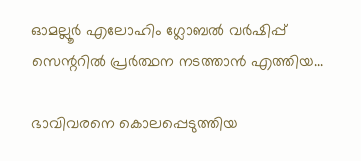ഓമല്ലൂര്‍ എലോഹിം ഗ്ലോബല്‍ വര്‍ഷിപ്പ് സെന്ററില്‍ പ്രര്‍ത്ഥന നടത്താന്‍ എത്തിയ...

ഭാവിവരനെ കൊലപ്പെടുത്തിയ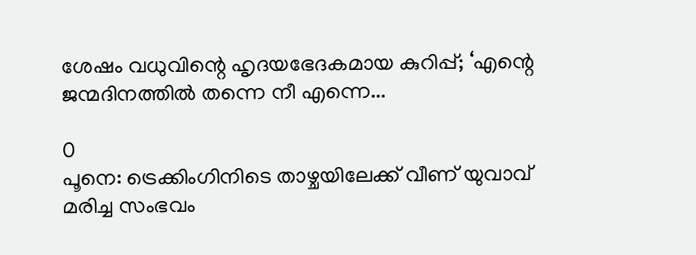ശേഷം വധുവിന്റെ ഹൃദയഭേദകമായ കുറിപ്പ്; ‘എന്റെ ജന്മദിനത്തിൽ തന്നെ നീ എന്നെ...

0
പൂനെ: ട്രെക്കിംഗിനിടെ താഴ്ചയിലേക്ക് വീണ് യുവാവ് മരിച്ച സംഭവം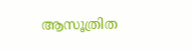ആസൂത്രിത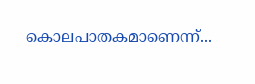കൊലപാതകമാണെന്ന്...